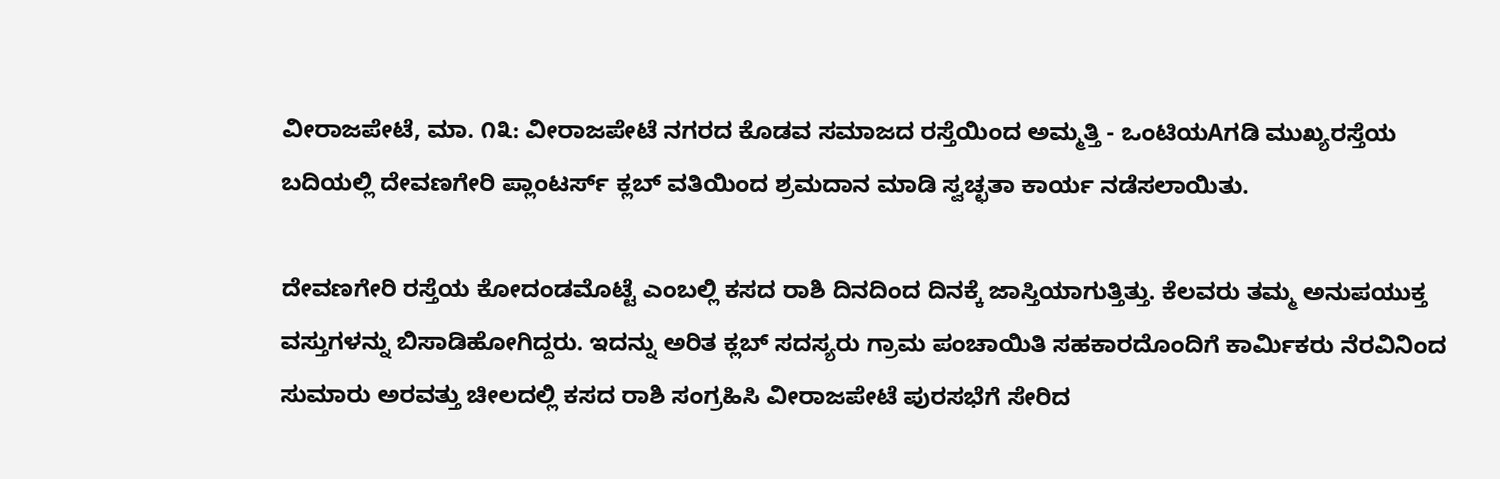ವೀರಾಜಪೇಟೆ, ಮಾ. ೧೩: ವೀರಾಜಪೇಟೆ ನಗರದ ಕೊಡವ ಸಮಾಜದ ರಸ್ತೆಯಿಂದ ಅಮ್ಮತ್ತಿ - ಒಂಟಿಯAಗಡಿ ಮುಖ್ಯರಸ್ತೆಯ ಬದಿಯಲ್ಲಿ ದೇವಣಗೇರಿ ಪ್ಲಾಂಟರ್ಸ್ ಕ್ಲಬ್ ವತಿಯಿಂದ ಶ್ರಮದಾನ ಮಾಡಿ ಸ್ವಚ್ಛತಾ ಕಾರ್ಯ ನಡೆಸಲಾಯಿತು.

ದೇವಣಗೇರಿ ರಸ್ತೆಯ ಕೋದಂಡಮೊಟ್ಟೆ ಎಂಬಲ್ಲಿ ಕಸದ ರಾಶಿ ದಿನದಿಂದ ದಿನಕ್ಕೆ ಜಾಸ್ತಿಯಾಗುತ್ತಿತ್ತು. ಕೆಲವರು ತಮ್ಮ ಅನುಪಯುಕ್ತ ವಸ್ತುಗಳನ್ನು ಬಿಸಾಡಿಹೋಗಿದ್ದರು. ಇದನ್ನು ಅರಿತ ಕ್ಲಬ್ ಸದಸ್ಯರು ಗ್ರಾಮ ಪಂಚಾಯಿತಿ ಸಹಕಾರದೊಂದಿಗೆ ಕಾರ್ಮಿಕರು ನೆರವಿನಿಂದ ಸುಮಾರು ಅರವತ್ತು ಚೀಲದಲ್ಲಿ ಕಸದ ರಾಶಿ ಸಂಗ್ರಹಿಸಿ ವೀರಾಜಪೇಟೆ ಪುರಸಭೆಗೆ ಸೇರಿದ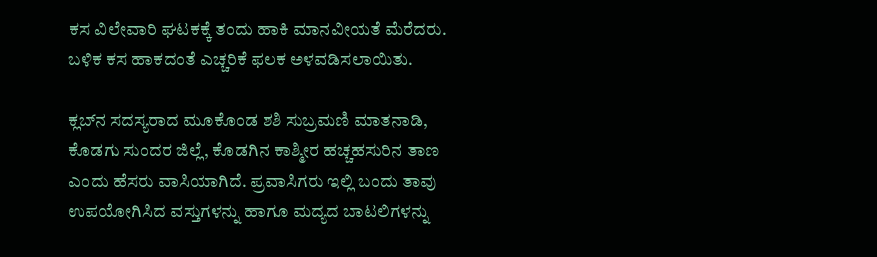ಕಸ ವಿಲೇವಾರಿ ಘಟಕಕ್ಕೆ ತಂದು ಹಾಕಿ ಮಾನವೀಯತೆ ಮೆರೆದರು. ಬಳಿಕ ಕಸ ಹಾಕದಂತೆ ಎಚ್ಚರಿಕೆ ಫಲಕ ಅಳವಡಿಸಲಾಯಿತು.

ಕ್ಲಬ್‌ನ ಸದಸ್ಯರಾದ ಮೂಕೊಂಡ ಶಶಿ ಸುಬ್ರಮಣಿ ಮಾತನಾಡಿ, ಕೊಡಗು ಸುಂದರ ಜಿಲ್ಲೆ, ಕೊಡಗಿನ ಕಾಶ್ಮೀರ ಹಚ್ಚಹಸುರಿನ ತಾಣ ಎಂದು ಹೆಸರು ವಾಸಿಯಾಗಿದೆ. ಪ್ರವಾಸಿಗರು ಇಲ್ಲಿ ಬಂದು ತಾವು ಉಪಯೋಗಿಸಿದ ವಸ್ತುಗಳನ್ನು ಹಾಗೂ ಮದ್ಯದ ಬಾಟಲಿಗಳನ್ನು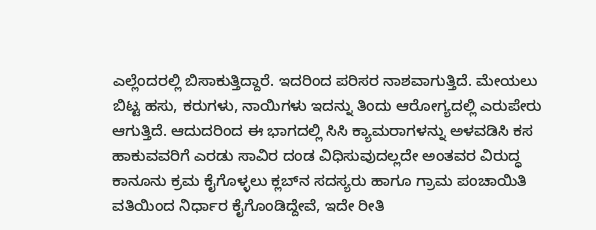ಎಲ್ಲೆಂದರಲ್ಲಿ ಬಿಸಾಕುತ್ತಿದ್ದಾರೆ. ಇದರಿಂದ ಪರಿಸರ ನಾಶವಾಗುತ್ತಿದೆ. ಮೇಯಲು ಬಿಟ್ಟ ಹಸು, ಕರುಗಳು, ನಾಯಿಗಳು ಇದನ್ನು ತಿಂದು ಆರೋಗ್ಯದಲ್ಲಿ ಎರುಪೇರು ಆಗುತ್ತಿದೆ. ಆದುದರಿಂದ ಈ ಭಾಗದಲ್ಲಿ ಸಿಸಿ ಕ್ಯಾಮರಾಗಳನ್ನು ಅಳವಡಿಸಿ ಕಸ ಹಾಕುವವರಿಗೆ ಎರಡು ಸಾವಿರ ದಂಡ ವಿಧಿಸುವುದಲ್ಲದೇ ಅಂತವರ ವಿರುದ್ಧ ಕಾನೂನು ಕ್ರಮ ಕೈಗೊಳ್ಳಲು ಕ್ಲಬ್‌ನ ಸದಸ್ಯರು ಹಾಗೂ ಗ್ರಾಮ ಪಂಚಾಯಿತಿ ವತಿಯಿಂದ ನಿರ್ಧಾರ ಕೈಗೊಂಡಿದ್ದೇವೆ, ಇದೇ ರೀತಿ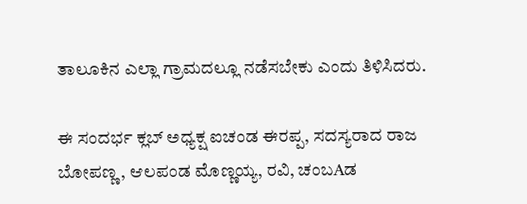ತಾಲೂಕಿನ ಎಲ್ಲಾ ಗ್ರಾಮದಲ್ಲೂ ನಡೆಸಬೇಕು ಎಂದು ತಿಳಿಸಿದರು.

ಈ ಸಂದರ್ಭ ಕ್ಲಬ್ ಅಧ್ಯಕ್ಷ ಐಚಂಡ ಈರಪ್ಪ, ಸದಸ್ಯರಾದ ರಾಜ ಬೋಪಣ್ಣ, ಆಲಪಂಡ ಮೊಣ್ಣಯ್ಯ, ರವಿ, ಚಂಬAಡ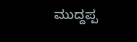ಮುದ್ದಪ್ಪ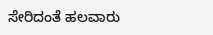ಸೇರಿದಂತೆ ಹಲವಾರು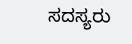ಸದಸ್ಯರು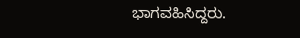ಭಾಗವಹಿಸಿದ್ದರು.